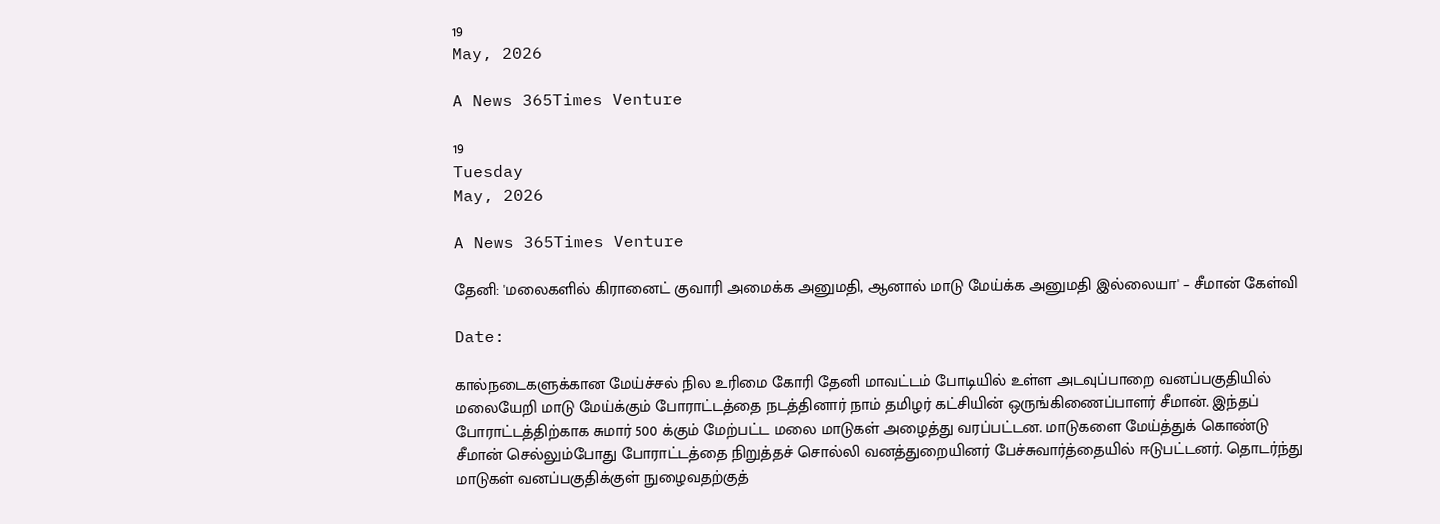19
May, 2026

A News 365Times Venture

19
Tuesday
May, 2026

A News 365Times Venture

தேனி: 'மலைகளில் கிரானைட் குவாரி அமைக்க அனுமதி, ஆனால் மாடு மேய்க்க அனுமதி இல்லையா' – சீமான் கேள்வி

Date:

கால்நடைகளுக்கான மேய்ச்சல் நில உரிமை கோரி தேனி மாவட்டம் போடியில் உள்ள அடவுப்பாறை வனப்பகுதியில் மலையேறி மாடு மேய்க்கும் போராட்டத்தை நடத்தினார் நாம் தமிழர் கட்சியின் ஒருங்கிணைப்பாளர் சீமான். இந்தப் போராட்டத்திற்காக சுமார் 500 க்கும் மேற்பட்ட மலை மாடுகள் அழைத்து வரப்பட்டன. மாடுகளை மேய்த்துக் கொண்டு சீமான் செல்லும்போது போராட்டத்தை நிறுத்தச் சொல்லி வனத்துறையினர் பேச்சுவார்த்தையில் ஈடுபட்டனர். தொடர்ந்து மாடுகள் வனப்பகுதிக்குள் நுழைவதற்குத்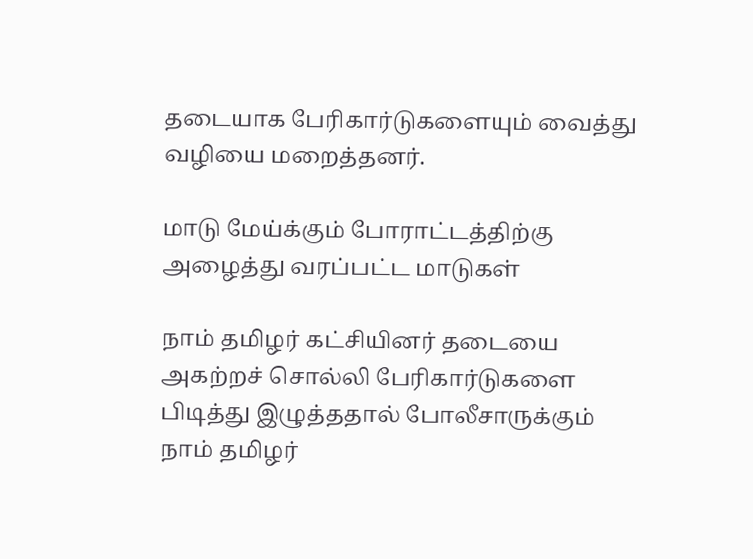தடையாக பேரிகார்டுகளையும் வைத்து வழியை மறைத்தனர்.

மாடு மேய்க்கும் போராட்டத்திற்கு அழைத்து வரப்பட்ட மாடுகள்

நாம் தமிழர் கட்சியினர் தடையை அகற்றச் சொல்லி பேரிகார்டுகளை பிடித்து இழுத்ததால் போலீசாருக்கும் நாம் தமிழர்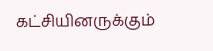கட்சியினருக்கும்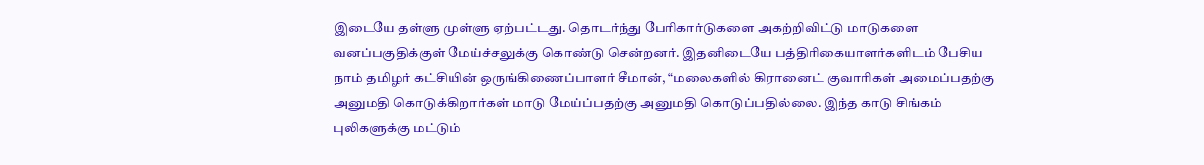இடையே தள்ளு முள்ளு ஏற்பட்டது. தொடர்ந்து பேரிகார்டுகளை அகற்றிவிட்டு மாடுகளை வனப்பகுதிக்குள் மேய்ச்சலுக்கு கொண்டு சென்றனர். இதனிடையே பத்திரிகையாளர்களிடம் பேசிய நாம் தமிழர் கட்சியின் ஒருங்கிணைப்பாளர் சீமான், “மலைகளில் கிரானைட் குவாரிகள் அமைப்பதற்கு அனுமதி கொடுக்கிறார்கள் மாடு மேய்ப்பதற்கு அனுமதி கொடுப்பதில்லை. இந்த காடு சிங்கம் புலிகளுக்கு மட்டும்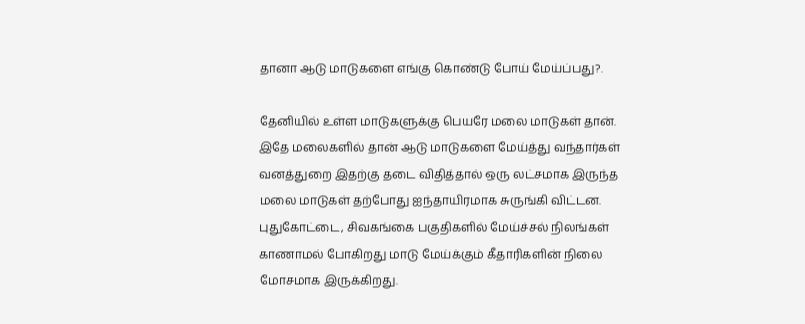தானா ஆடு மாடுகளை எங்கு கொண்டு போய் மேய்ப்பது?.

தேனியில் உள்ள மாடுகளுக்கு பெயரே மலை மாடுகள் தான். இதே மலைகளில் தான் ஆடு மாடுகளை மேய்த்து வந்தார்கள் வனத்துறை இதற்கு தடை விதித்தால் ஒரு லட்சமாக இருந்த மலை மாடுகள் தற்போது ஐந்தாயிரமாக சுருங்கி விட்டன. புதுகோட்டை, சிவகங்கை பகுதிகளில் மேய்ச்சல் நிலங்கள் காணாமல் போகிறது மாடு மேய்க்கும் கீதாரிகளின் நிலை மோசமாக இருக்கிறது.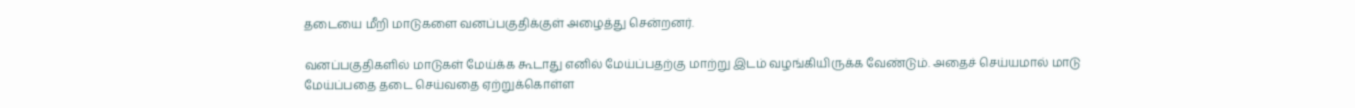தடையை மீறி மாடுகளை வனப்பகுதிக்குள் அழைத்து சென்றனர்.

வனப்பகுதிகளில் மாடுகள் மேய்க்க கூடாது எனில் மேய்ப்பதற்கு மாற்று இடம் வழங்கியிருக்க வேண்டும். அதைச் செய்யமால் மாடு மேய்ப்பதை தடை செய்வதை ஏற்றுக்கொள்ள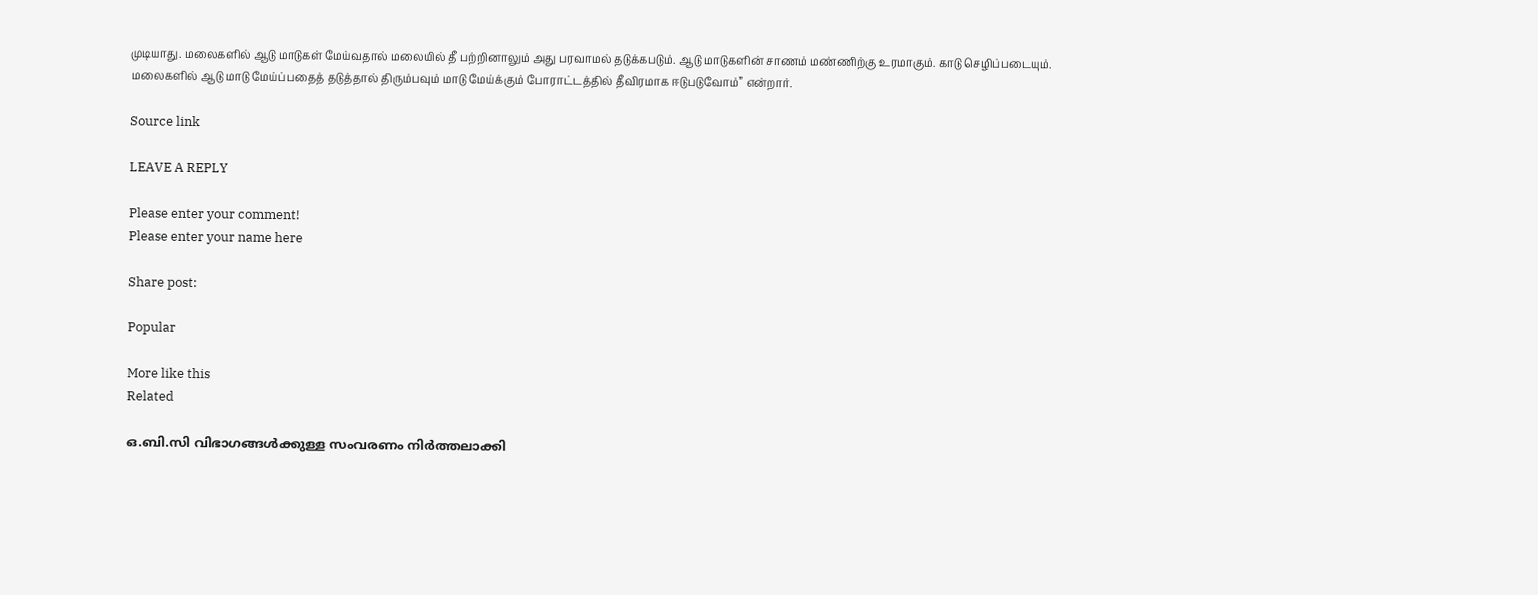முடியாது. மலைகளில் ஆடு மாடுகள் மேய்வதால் மலையில் தீ பற்றினாலும் அது பரவாமல் தடுக்கபடும். ஆடு மாடுகளின் சாணம் மண்ணிற்கு உரமாகும். காடு செழிப்படையும். மலைகளில் ஆடு மாடு மேய்ப்பதைத் தடுத்தால் திரும்பவும் மாடு மேய்க்கும் போராட்டத்தில் தீவிரமாக ஈடுபடுவோம்” என்றார்.

Source link

LEAVE A REPLY

Please enter your comment!
Please enter your name here

Share post:

Popular

More like this
Related

ഒ.ബി.സി വിഭാഗങ്ങൾക്കുള്ള സംവരണം നിർത്തലാക്കി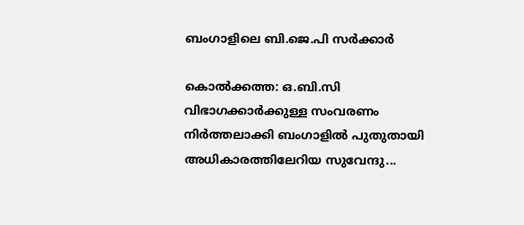ബംഗാളിലെ ബി.ജെ.പി സർക്കാർ

കൊൽക്കത്ത: ഒ.ബി.സി വിഭാഗക്കാർക്കുള്ള സംവരണം നിർത്തലാക്കി ബംഗാളിൽ പുതുതായി അധികാരത്തിലേറിയ സുവേന്ദു...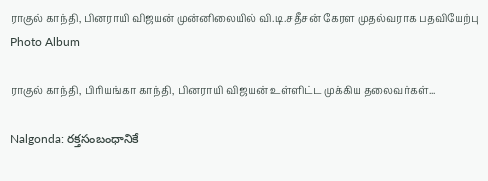ராகுல் காந்தி, பினராயி விஜயன் முன்னிலையில் வி.டி.சதீசன் கேரள முதல்வராக பதவியேற்பு Photo Album

ராகுல் காந்தி, பிரியங்கா காந்தி, பினராயி விஜயன் உள்ளிட்ட முக்கிய தலைவர்கள்...

Nalgonda: రక్తసంబంధానికే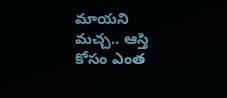మాయని మచ్చ.. ఆస్తి కోసం ఎంత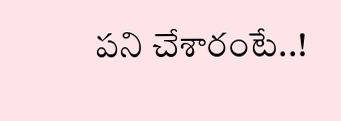పని చేశారంటే..!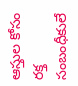ఆస్తుల కోసం రక్త సంబంధీకులే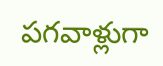పగవాళ్లుగా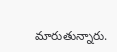మారుతున్నారు.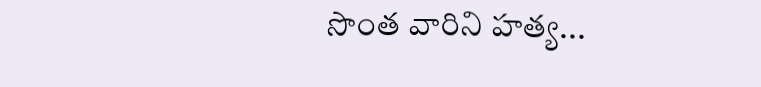సొంత వారిని హత్య...